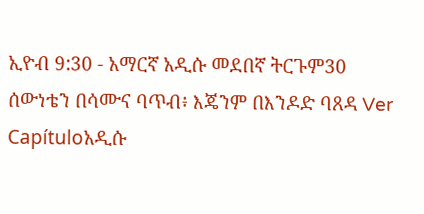ኢዮብ 9:30 - አማርኛ አዲሱ መደበኛ ትርጉም30 ሰውነቴን በሳሙና ባጥብ፥ እጄንም በእንዶድ ባጸዳ Ver Capítuloአዲሱ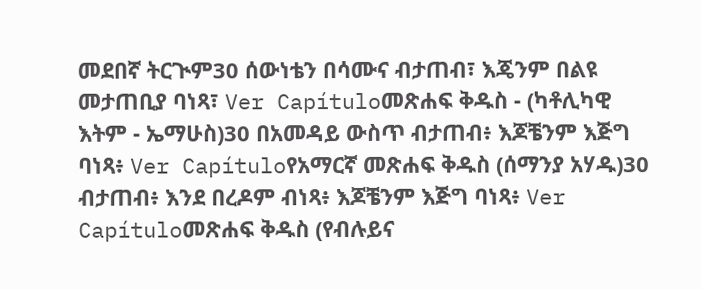መደበኛ ትርጒም30 ሰውነቴን በሳሙና ብታጠብ፣ እጄንም በልዩ መታጠቢያ ባነጻ፣ Ver Capítuloመጽሐፍ ቅዱስ - (ካቶሊካዊ እትም - ኤማሁስ)30 በአመዳይ ውስጥ ብታጠብ፥ እጆቼንም እጅግ ባነጻ፥ Ver Capítuloየአማርኛ መጽሐፍ ቅዱስ (ሰማንያ አሃዱ)30 ብታጠብ፥ እንደ በረዶም ብነጻ፥ እጆቼንም እጅግ ባነጻ፥ Ver Capítuloመጽሐፍ ቅዱስ (የብሉይና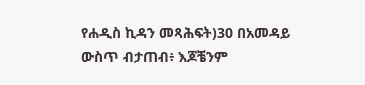የሐዲስ ኪዳን መጻሕፍት)30 በአመዳይ ውስጥ ብታጠብ፥ እጆቼንም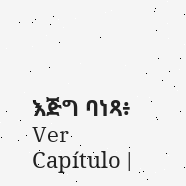እጅግ ባነጻ፥ Ver Capítulo |